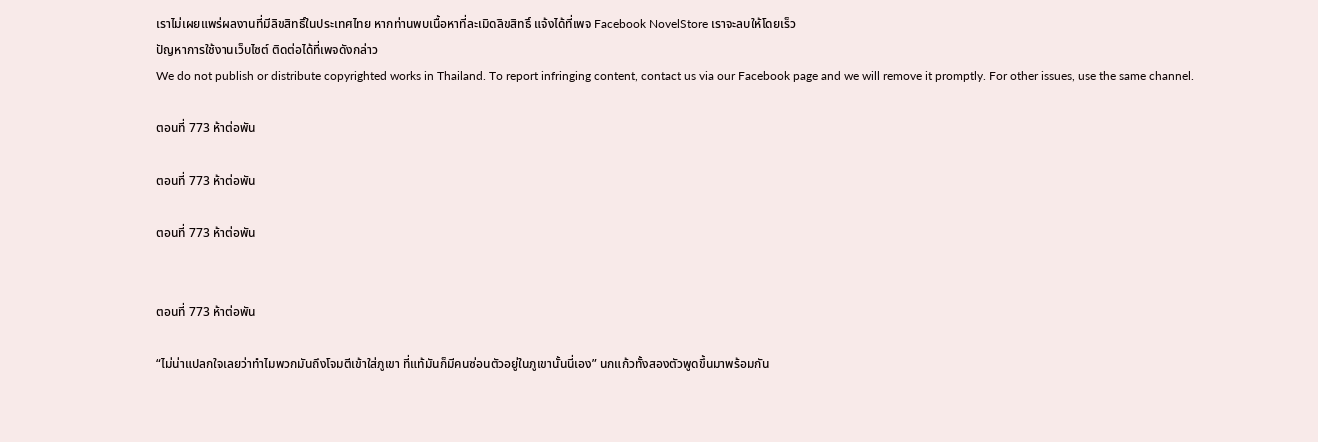เราไม่เผยแพร่ผลงานที่มีลิขสิทธิ์ในประเทศไทย หากท่านพบเนื้อหาที่ละเมิดลิขสิทธิ์ แจ้งได้ที่เพจ Facebook NovelStore เราจะลบให้โดยเร็ว
ปัญหาการใช้งานเว็บไซต์ ติดต่อได้ที่เพจดังกล่าว
We do not publish or distribute copyrighted works in Thailand. To report infringing content, contact us via our Facebook page and we will remove it promptly. For other issues, use the same channel.

ตอนที่ 773 ห้าต่อพัน

ตอนที่ 773 ห้าต่อพัน

ตอนที่ 773 ห้าต่อพัน


ตอนที่ 773 ห้าต่อพัน

“ไม่น่าแปลกใจเลยว่าทำไมพวกมันถึงโจมตีเข้าใส่ภูเขา ที่แท้มันก็มีคนซ่อนตัวอยู่ในภูเขานั้นนี่เอง” นกแก้วทั้งสองตัวพูดขึ้นมาพร้อมกัน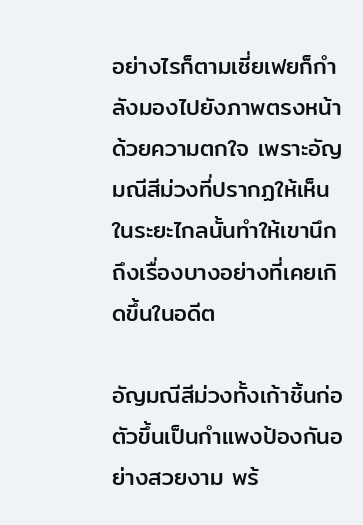อย่างไรก็ตามเซี่ยเฟยก็กำลังมองไปยังภาพตรงหน้าด้วยความตกใจ เพราะอัญมณีสีม่วงที่ปรากฏให้เห็นในระยะไกลนั้นทำให้เขานึกถึงเรื่องบางอย่างที่เคยเกิดขึ้นในอดีต

อัญมณีสีม่วงทั้งเก้าชิ้นก่อตัวขึ้นเป็นกำแพงป้องกันอย่างสวยงาม พร้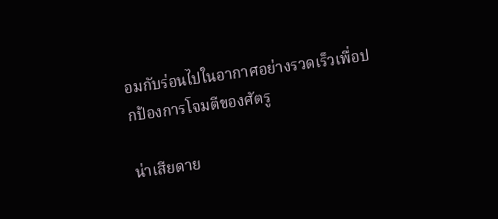อมกับร่อนไปในอากาศอย่างรวดเร็วเพื่อปกป้องการโจมตีของศัตรู

น่าเสียดาย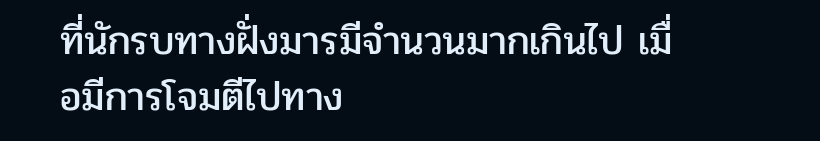ที่นักรบทางฝั่งมารมีจำนวนมากเกินไป เมื่อมีการโจมตีไปทาง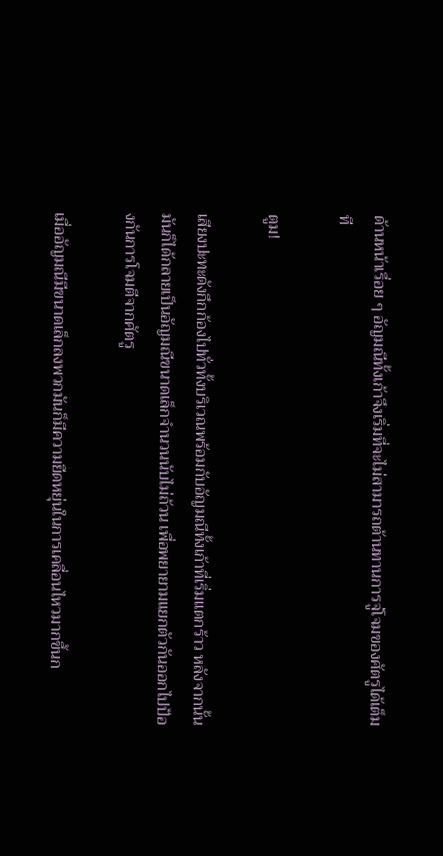ด้านหน้าเรื่อย ๆ อัญมณีทั้งเก้าจึงเริ่มที่จะไม่สามารถต้านทานการจู่โจมของศัตรูได้เต็มที

ตูม!

เสียงปะทะดังกึกก้องไปทั่วทั้งบริเวณพร้อมกับอัญมณีทั้งเก้าที่เริ่มแตกร้าว หลังจากนั้นมันก็ได้กลายเป็นอัญมณีขนาดเล็กจำนวนนับไม่ถ้วน เพื่อพยายามแยกตัวกันออกไปป้องกันการโจมตีจากศัตรู

เมื่ออัญมณีมีขนาดเล็กลงพวกมันก็มีความยืดหยุ่นในการเคลื่อนไหวมากขึ้นก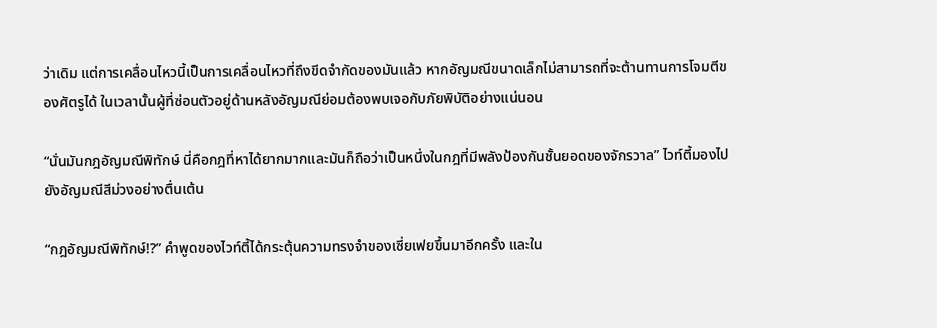ว่าเดิม แต่การเคลื่อนไหวนี้เป็นการเคลื่อนไหวที่ถึงขีดจำกัดของมันแล้ว หากอัญมณีขนาดเล็กไม่สามารถที่จะต้านทานการโจมตีของศัตรูได้ ในเวลานั้นผู้ที่ซ่อนตัวอยู่ด้านหลังอัญมณีย่อมต้องพบเจอกับภัยพิบัติอย่างแน่นอน

“นั่นมันกฎอัญมณีพิทักษ์ นี่คือกฎที่หาได้ยากมากและมันก็ถือว่าเป็นหนึ่งในกฎที่มีพลังป้องกันชั้นยอดของจักรวาล” ไวท์ตี้มองไปยังอัญมณีสีม่วงอย่างตื่นเต้น

“กฎอัญมณีพิทักษ์!?” คำพูดของไวท์ตี้ได้กระตุ้นความทรงจำของเซี่ยเฟยขึ้นมาอีกครั้ง และใน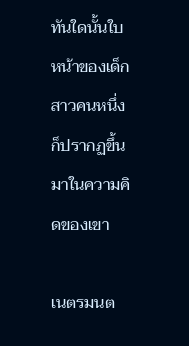ทันใดนั้นใบหน้าของเด็กสาวคนหนึ่งก็ปรากฏขึ้นมาในความคิดของเขา

เนตรมนต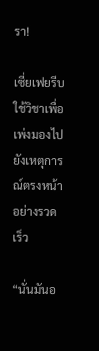รา!

เซี่ยเฟยรีบใช้วิชาเพื่อเพ่งมองไปยังเหตุการณ์ตรงหน้าอย่างรวดเร็ว

“นั่นมันอ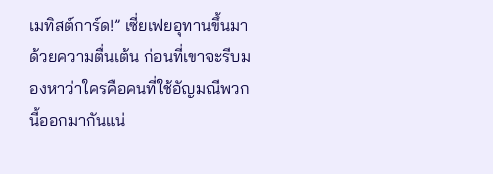เมทิสต์การ์ด!” เซี่ยเฟยอุทานขึ้นมาด้วยความตื่นเต้น ก่อนที่เขาจะรีบมองหาว่าใครคือคนที่ใช้อัญมณีพวกนี้ออกมากันแน่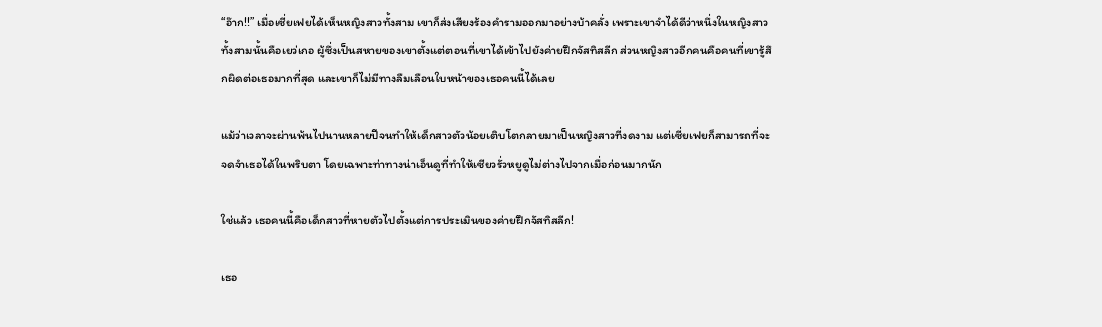“อ๊าก!!” เมื่อเซี่ยเฟยได้เห็นหญิงสาวทั้งสาม เขาก็ส่งเสียงร้องคำรามออกมาอย่างบ้าคลั่ง เพราะเขาจำได้ดีว่าหนึ่งในหญิงสาวทั้งสามนั้นคือเยว่เกอ ผู้ซึ่งเป็นสหายของเขาตั้งแต่ตอนที่เขาได้เข้าไปยังค่ายฝึกจัสทิสลีก ส่วนหญิงสาวอีกคนคือคนที่เขารู้สึกผิดต่อเธอมากที่สุด และเขาก็ไม่มีทางลืมเลือนใบหน้าของเธอคนนี้ได้เลย

แม้ว่าเวลาจะผ่านพ้นไปนานหลายปีจนทำให้เด็กสาวตัวน้อยเติบโตกลายมาเป็นหญิงสาวที่งดงาม แต่เซี่ยเฟยก็สามารถที่จะจดจำเธอได้ในพริบตา โดยเฉพาะท่าทางน่าเอ็นดูที่ทำให้เซียวรั่วหยูดูไม่ต่างไปจากเมื่อก่อนมากนัก

ใช่แล้ว เธอคนนี้คือเด็กสาวที่หายตัวไปตั้งแต่การประเมินของค่ายฝึกจัสทิสลีก!

เธอ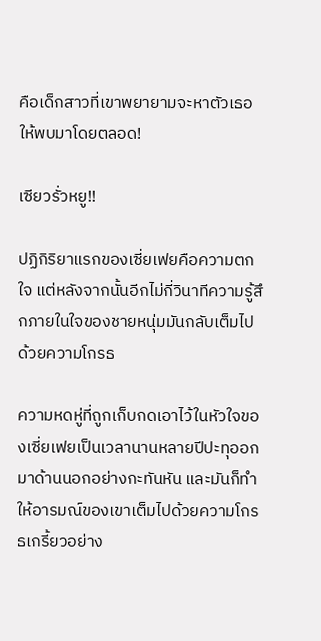คือเด็กสาวที่เขาพยายามจะหาตัวเธอให้พบมาโดยตลอด!

เซียวรั่วหยู!!

ปฏิกิริยาแรกของเซี่ยเฟยคือความตกใจ แต่หลังจากนั้นอีกไม่กี่วินาทีความรู้สึกภายในใจของชายหนุ่มมันกลับเต็มไปด้วยความโกรธ

ความหดหู่ที่ถูกเก็บกดเอาไว้ในหัวใจของเซี่ยเฟยเป็นเวลานานหลายปีปะทุออกมาด้านนอกอย่างกะทันหัน และมันก็ทำให้อารมณ์ของเขาเต็มไปด้วยความโกรธเกรี้ยวอย่าง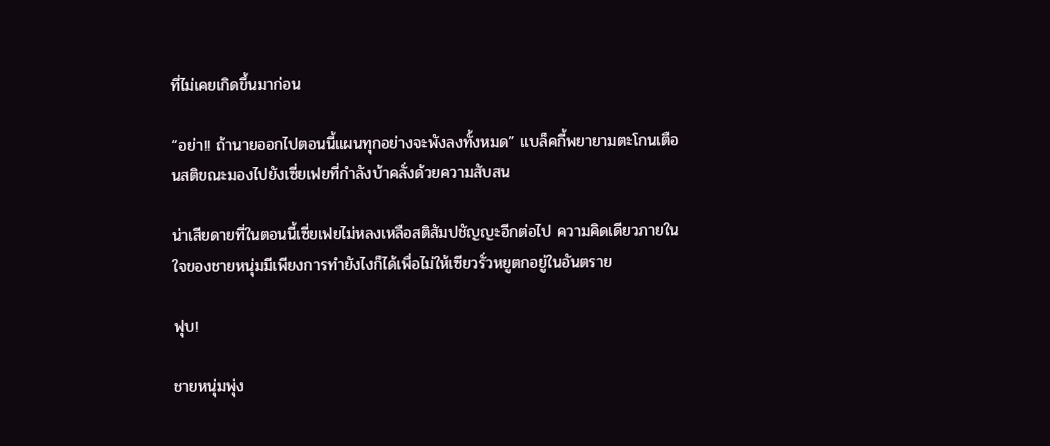ที่ไม่เคยเกิดขึ้นมาก่อน

“อย่า!! ถ้านายออกไปตอนนี้แผนทุกอย่างจะพังลงทั้งหมด” แบล็คกี้พยายามตะโกนเตือนสติขณะมองไปยังเซี่ยเฟยที่กำลังบ้าคลั่งด้วยความสับสน

น่าเสียดายที่ในตอนนี้เซี่ยเฟยไม่หลงเหลือสติสัมปชัญญะอีกต่อไป ความคิดเดียวภายในใจของชายหนุ่มมีเพียงการทำยังไงก็ได้เพื่อไม่ให้เซียวรั่วหยูตกอยู่ในอันตราย

ฟุบ!

ชายหนุ่มพุ่ง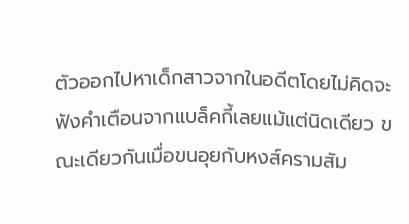ตัวออกไปหาเด็กสาวจากในอดีตโดยไม่คิดจะฟังคำเตือนจากแบล็คกี้เลยแม้แต่นิดเดียว ขณะเดียวกันเมื่อขนอุยกับหงส์ครามสัม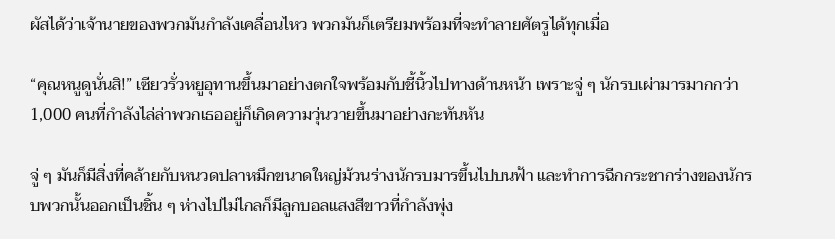ผัสได้ว่าเจ้านายของพวกมันกำลังเคลื่อนไหว พวกมันก็เตรียมพร้อมที่จะทำลายศัตรูได้ทุกเมื่อ

“คุณหนูดูนั่นสิ!” เซียวรั่วหยูอุทานขึ้นมาอย่างตกใจพร้อมกับชี้นิ้วไปทางด้านหน้า เพราะจู่ ๆ นักรบเผ่ามารมากกว่า 1,000 คนที่กำลังไล่ล่าพวกเธออยู่ก็เกิดความวุ่นวายขึ้นมาอย่างกะทันหัน

จู่ ๆ มันก็มีสิ่งที่คล้ายกับหนวดปลาหมึกขนาดใหญ่ม้วนร่างนักรบมารขึ้นไปบนฟ้า และทำการฉีกกระชากร่างของนักรบพวกนั้นออกเป็นชิ้น ๆ ห่างไปไม่ไกลก็มีลูกบอลแสงสีขาวที่กำลังพุ่ง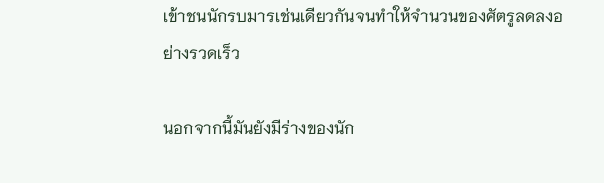เข้าชนนักรบมารเช่นเดียวกันจนทำให้จำนวนของศัตรูลดลงอย่างรวดเร็ว

นอกจากนี้มันยังมีร่างของนัก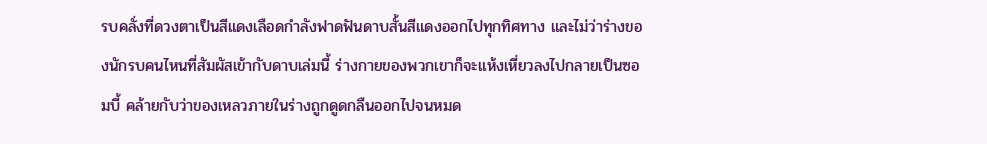รบคลั่งที่ดวงตาเป็นสีแดงเลือดกำลังฟาดฟันดาบสั้นสีแดงออกไปทุกทิศทาง และไม่ว่าร่างของนักรบคนไหนที่สัมผัสเข้ากับดาบเล่มนี้ ร่างกายของพวกเขาก็จะแห้งเหี่ยวลงไปกลายเป็นซอมบี้ คล้ายกับว่าของเหลวภายในร่างถูกดูดกลืนออกไปจนหมด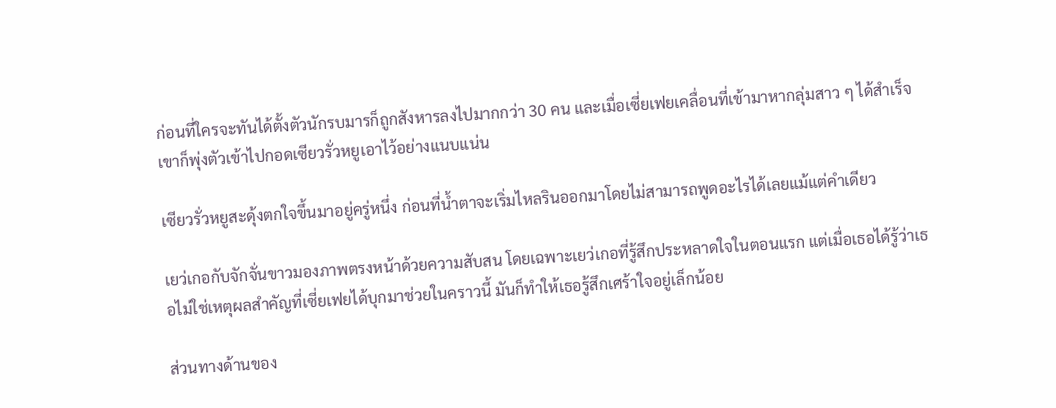ก่อนที่ใครจะทันได้ตั้งตัวนักรบมารก็ถูกสังหารลงไปมากกว่า 30 คน และเมื่อเซี่ยเฟยเคลื่อนที่เข้ามาหากลุ่มสาว ๆ ได้สำเร็จเขาก็พุ่งตัวเข้าไปกอดเซียวรั่วหยูเอาไว้อย่างแนบแน่น

เซียวรั่วหยูสะดุ้งตกใจขึ้นมาอยู่ครู่หนึ่ง ก่อนที่น้ำตาจะเริ่มไหลรินออกมาโดยไม่สามารถพูดอะไรได้เลยแม้แต่คำเดียว

เยว่เกอกับจักจั่นขาวมองภาพตรงหน้าด้วยความสับสน โดยเฉพาะเยว่เกอที่รู้สึกประหลาดใจในตอนแรก แต่เมื่อเธอได้รู้ว่าเธอไม่ใช่เหตุผลสำคัญที่เซี่ยเฟยได้บุกมาช่วยในคราวนี้ มันก็ทำให้เธอรู้สึกเศร้าใจอยู่เล็กน้อย

ส่วนทางด้านของ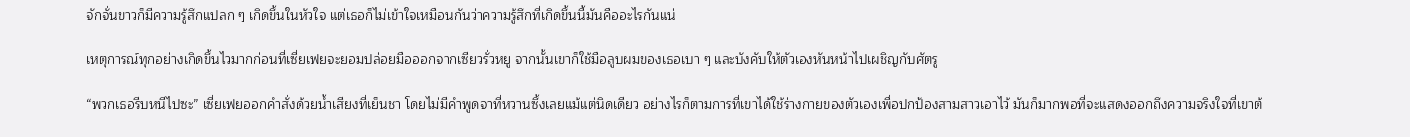จักจั่นขาวก็มีความรู้สึกแปลก ๆ เกิดขึ้นในหัวใจ แต่เธอก็ไม่เข้าใจเหมือนกันว่าความรู้สึกที่เกิดขึ้นนี้มันคืออะไรกันแน่

เหตุการณ์ทุกอย่างเกิดขึ้นไวมากก่อนที่เซี่ยเฟยจะยอมปล่อยมือออกจากเซียวรั่วหยู จากนั้นเขาก็ใช้มือลูบผมของเธอเบา ๆ และบังคับให้ตัวเองหันหน้าไปเผชิญกับศัตรู

“พวกเธอรีบหนีไปซะ” เซี่ยเฟยออกคำสั่งด้วยน้ำเสียงที่เย็นชา โดยไม่มีคำพูดจาที่หวานซึ้งเลยแม้แต่นิดเดียว อย่างไรก็ตามการที่เขาได้ใช้ร่างกายของตัวเองเพื่อปกป้องสามสาวเอาไว้ มันก็มากพอที่จะแสดงออกถึงความจริงใจที่เขาต้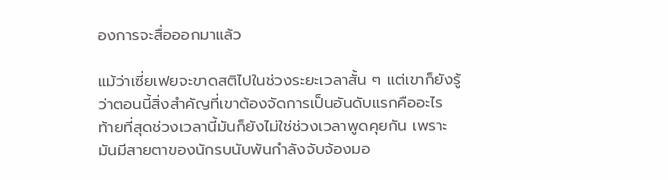องการจะสื่อออกมาแล้ว

แม้ว่าเซี่ยเฟยจะขาดสติไปในช่วงระยะเวลาสั้น ๆ แต่เขาก็ยังรู้ว่าตอนนี้สิ่งสำคัญที่เขาต้องจัดการเป็นอันดับแรกคืออะไร ท้ายที่สุดช่วงเวลานี้มันก็ยังไม่ใช่ช่วงเวลาพูดคุยกัน เพราะมันมีสายตาของนักรบนับพันกำลังจับจ้องมอ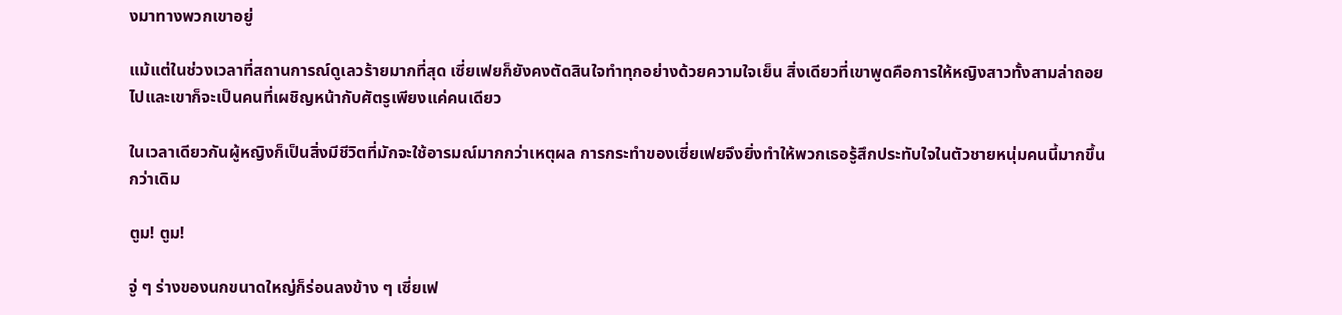งมาทางพวกเขาอยู่

แม้แต่ในช่วงเวลาที่สถานการณ์ดูเลวร้ายมากที่สุด เซี่ยเฟยก็ยังคงตัดสินใจทำทุกอย่างด้วยความใจเย็น สิ่งเดียวที่เขาพูดคือการให้หญิงสาวทั้งสามล่าถอยไปและเขาก็จะเป็นคนที่เผชิญหน้ากับศัตรูเพียงแค่คนเดียว

ในเวลาเดียวกันผู้หญิงก็เป็นสิ่งมีชีวิตที่มักจะใช้อารมณ์มากกว่าเหตุผล การกระทำของเซี่ยเฟยจึงยิ่งทำให้พวกเธอรู้สึกประทับใจในตัวชายหนุ่มคนนี้มากขึ้นกว่าเดิม

ตูม! ตูม!

จู่ ๆ ร่างของนกขนาดใหญ่ก็ร่อนลงข้าง ๆ เซี่ยเฟ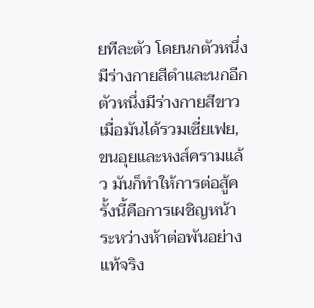ยทีละตัว โดยนกตัวหนึ่งมีร่างกายสีดำและนกอีกตัวหนึ่งมีร่างกายสีขาว เมื่อมันได้รวมเซี่ยเฟย, ขนอุยและหงส์ครามแล้ว มันก็ทำให้การต่อสู้ครั้งนี้คือการเผชิญหน้าระหว่างห้าต่อพันอย่างแท้จริง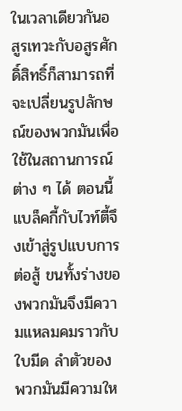ในเวลาเดียวกันอสูรเทวะกับอสูรศักดิ์สิทธิ์ก็สามารถที่จะเปลี่ยนรูปลักษณ์ของพวกมันเพื่อใช้ในสถานการณ์ต่าง ๆ ได้ ตอนนี้แบล็คกี้กับไวท์ตี้จึงเข้าสู่รูปแบบการต่อสู้ ขนทั้งร่างของพวกมันจึงมีความแหลมคมราวกับใบมีด ลำตัวของพวกมันมีความให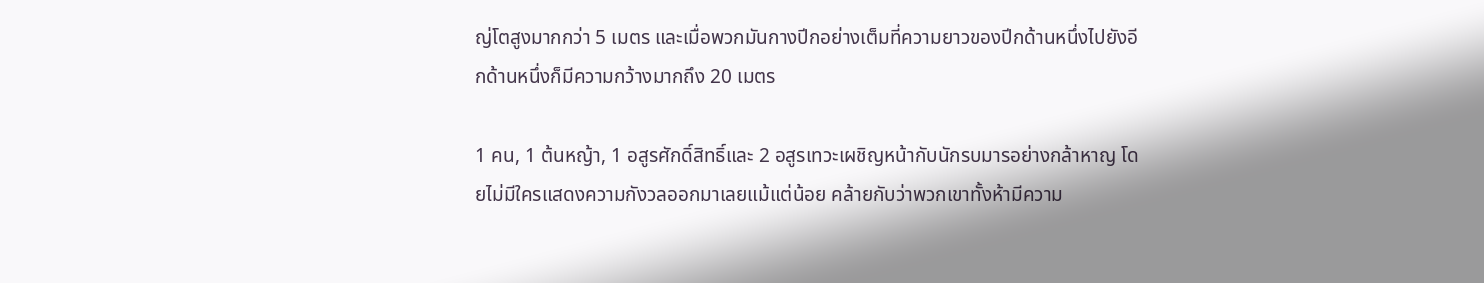ญ่โตสูงมากกว่า 5 เมตร และเมื่อพวกมันกางปีกอย่างเต็มที่ความยาวของปีกด้านหนึ่งไปยังอีกด้านหนึ่งก็มีความกว้างมากถึง 20 เมตร

1 คน, 1 ต้นหญ้า, 1 อสูรศักดิ์สิทธิ์และ 2 อสูรเทวะเผชิญหน้ากับนักรบมารอย่างกล้าหาญ โดยไม่มีใครแสดงความกังวลออกมาเลยแม้แต่น้อย คล้ายกับว่าพวกเขาทั้งห้ามีความ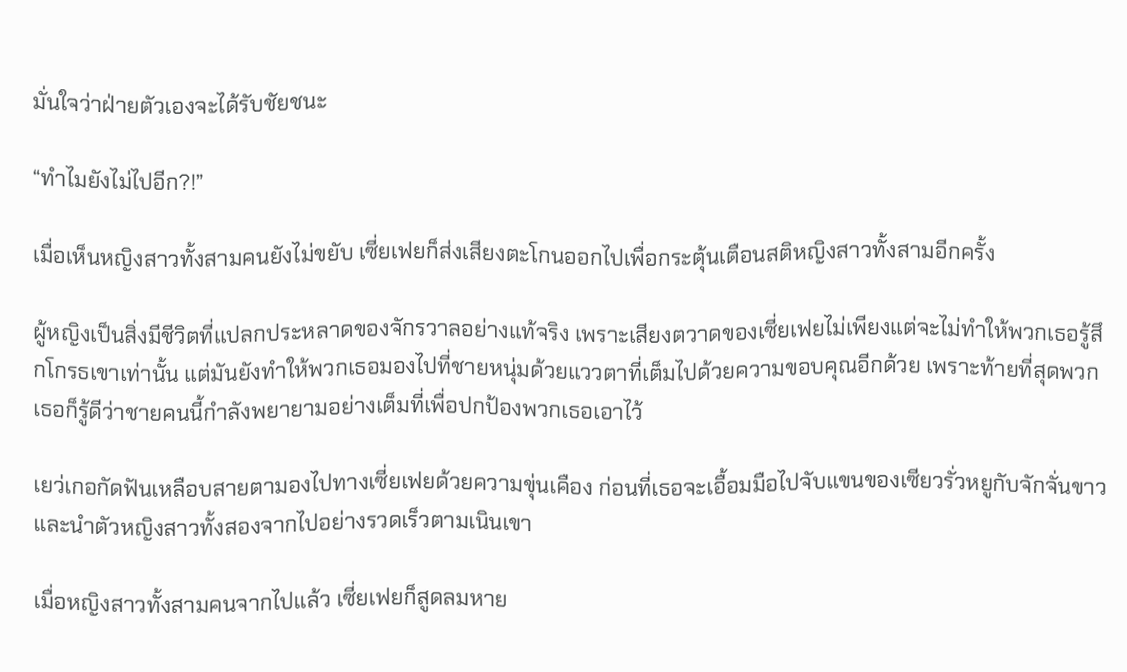มั่นใจว่าฝ่ายตัวเองจะได้รับชัยชนะ

“ทำไมยังไม่ไปอีก?!”

เมื่อเห็นหญิงสาวทั้งสามคนยังไม่ขยับ เซี่ยเฟยก็ส่งเสียงตะโกนออกไปเพื่อกระตุ้นเตือนสติหญิงสาวทั้งสามอีกครั้ง

ผู้หญิงเป็นสิ่งมีชีวิตที่แปลกประหลาดของจักรวาลอย่างแท้จริง เพราะเสียงตวาดของเซี่ยเฟยไม่เพียงแต่จะไม่ทำให้พวกเธอรู้สึกโกรธเขาเท่านั้น แต่มันยังทำให้พวกเธอมองไปที่ชายหนุ่มด้วยแววตาที่เต็มไปด้วยความขอบคุณอีกด้วย เพราะท้ายที่สุดพวกเธอก็รู้ดีว่าชายคนนี้กำลังพยายามอย่างเต็มที่เพื่อปกป้องพวกเธอเอาไว้

เยว่เกอกัดฟันเหลือบสายตามองไปทางเซี่ยเฟยด้วยความขุ่นเคือง ก่อนที่เธอจะเอื้อมมือไปจับแขนของเซียวรั่วหยูกับจักจั่นขาวและนำตัวหญิงสาวทั้งสองจากไปอย่างรวดเร็วตามเนินเขา

เมื่อหญิงสาวทั้งสามคนจากไปแล้ว เซี่ยเฟยก็สูดลมหาย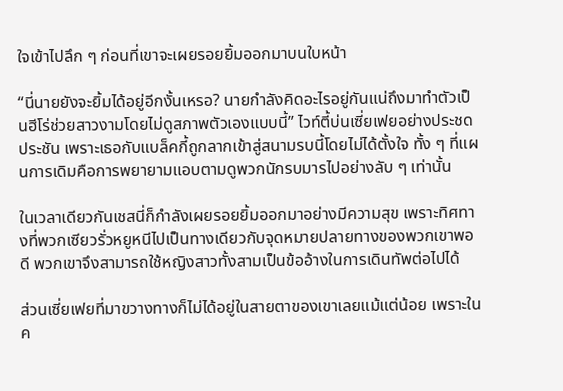ใจเข้าไปลึก ๆ ก่อนที่เขาจะเผยรอยยิ้มออกมาบนใบหน้า

“นี่นายยังจะยิ้มได้อยู่อีกงั้นเหรอ? นายกำลังคิดอะไรอยู่กันแน่ถึงมาทำตัวเป็นฮีโร่ช่วยสาวงามโดยไม่ดูสภาพตัวเองแบบนี้” ไวท์ตี้บ่นเซี่ยเฟยอย่างประชดประชัน เพราะเธอกับแบล็คกี้ถูกลากเข้าสู่สนามรบนี้โดยไม่ได้ตั้งใจ ทั้ง ๆ ที่แผนการเดิมคือการพยายามแอบตามดูพวกนักรบมารไปอย่างลับ ๆ เท่านั้น

ในเวลาเดียวกันเชสนี่ก็กำลังเผยรอยยิ้มออกมาอย่างมีความสุข เพราะทิศทางที่พวกเซียวรั่วหยูหนีไปเป็นทางเดียวกับจุดหมายปลายทางของพวกเขาพอดี พวกเขาจึงสามารถใช้หญิงสาวทั้งสามเป็นข้ออ้างในการเดินทัพต่อไปได้

ส่วนเซี่ยเฟยที่มาขวางทางก็ไม่ได้อยู่ในสายตาของเขาเลยแม้แต่น้อย เพราะในค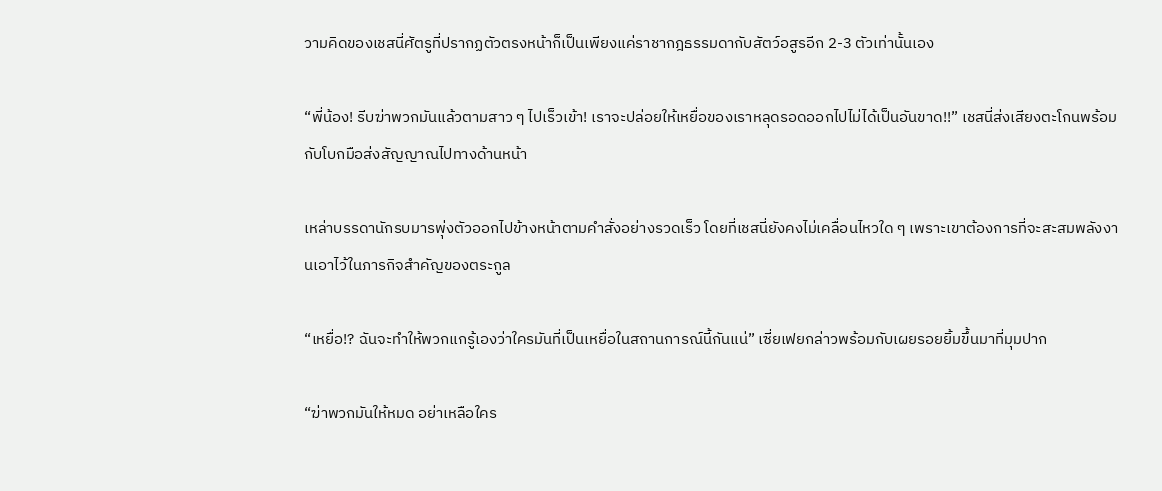วามคิดของเชสนี่ศัตรูที่ปรากฏตัวตรงหน้าก็เป็นเพียงแค่ราชากฎธรรมดากับสัตว์อสูรอีก 2-3 ตัวเท่านั้นเอง

“พี่น้อง! รีบฆ่าพวกมันแล้วตามสาว ๆ ไปเร็วเข้า! เราจะปล่อยให้เหยื่อของเราหลุดรอดออกไปไม่ได้เป็นอันขาด!!” เชสนี่ส่งเสียงตะโกนพร้อมกับโบกมือส่งสัญญาณไปทางด้านหน้า

เหล่าบรรดานักรบมารพุ่งตัวออกไปข้างหน้าตามคำสั่งอย่างรวดเร็ว โดยที่เชสนี่ยังคงไม่เคลื่อนไหวใด ๆ เพราะเขาต้องการที่จะสะสมพลังงานเอาไว้ในภารกิจสำคัญของตระกูล

“เหยื่อ!? ฉันจะทำให้พวกแกรู้เองว่าใครมันที่เป็นเหยื่อในสถานการณ์นี้กันแน่” เซี่ยเฟยกล่าวพร้อมกับเผยรอยยิ้มขึ้นมาที่มุมปาก

“ฆ่าพวกมันให้หมด อย่าเหลือใคร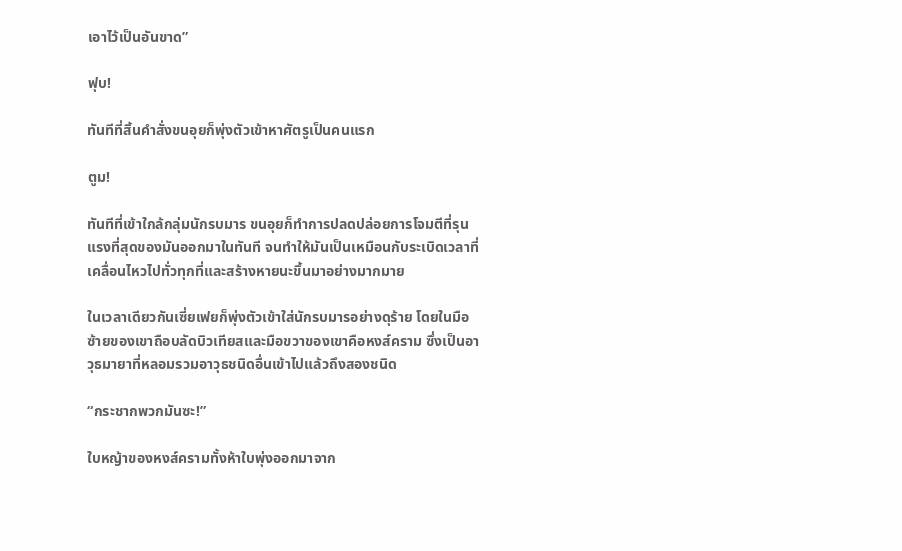เอาไว้เป็นอันขาด”

ฟุบ!

ทันทีที่สิ้นคำสั่งขนอุยก็พุ่งตัวเข้าหาศัตรูเป็นคนแรก

ตูม!

ทันทีที่เข้าใกล้กลุ่มนักรบมาร ขนอุยก็ทำการปลดปล่อยการโจมตีที่รุนแรงที่สุดของมันออกมาในทันที จนทำให้มันเป็นเหมือนกับระเบิดเวลาที่เคลื่อนไหวไปทั่วทุกที่และสร้างหายนะขึ้นมาอย่างมากมาย

ในเวลาเดียวกันเซี่ยเฟยก็พุ่งตัวเข้าใส่นักรบมารอย่างดุร้าย โดยในมือซ้ายของเขาถือบลัดบิวเทียสและมือขวาของเขาคือหงส์คราม ซึ่งเป็นอาวุธมายาที่หลอมรวมอาวุธชนิดอื่นเข้าไปแล้วถึงสองชนิด

“กระชากพวกมันซะ!”

ใบหญ้าของหงส์ครามทั้งห้าใบพุ่งออกมาจาก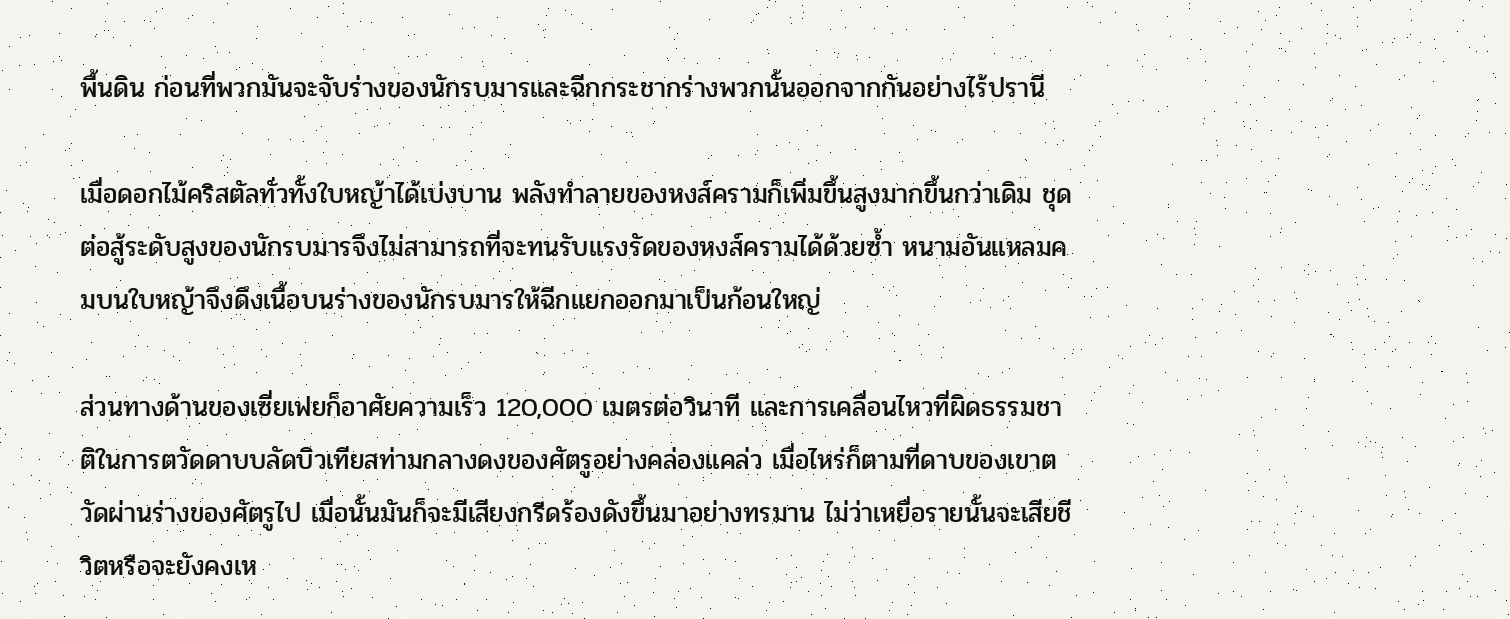พื้นดิน ก่อนที่พวกมันจะจับร่างของนักรบมารและฉีกกระชากร่างพวกนั้นออกจากกันอย่างไร้ปรานี

เมื่อดอกไม้คริสตัลทั่วทั้งใบหญ้าได้เบ่งบาน พลังทำลายของหงส์ครามก็เพิ่มขึ้นสูงมากขึ้นกว่าเดิม ชุดต่อสู้ระดับสูงของนักรบมารจึงไม่สามารถที่จะทนรับแรงรัดของหงส์ครามได้ด้วยซ้ำ หนามอันแหลมคมบนใบหญ้าจึงดึงเนื้อบนร่างของนักรบมารให้ฉีกแยกออกมาเป็นก้อนใหญ่

ส่วนทางด้านของเซี่ยเฟยก็อาศัยความเร็ว 120,000 เมตรต่อวินาที และการเคลื่อนไหวที่ผิดธรรมชาติในการตวัดดาบบลัดบิวเทียสท่ามกลางดงของศัตรูอย่างคล่องแคล่ว เมื่อไหร่ก็ตามที่ดาบของเขาตวัดผ่านร่างของศัตรูไป เมื่อนั้นมันก็จะมีเสียงกรีดร้องดังขึ้นมาอย่างทรมาน ไม่ว่าเหยื่อรายนั้นจะเสียชีวิตหรือจะยังคงเห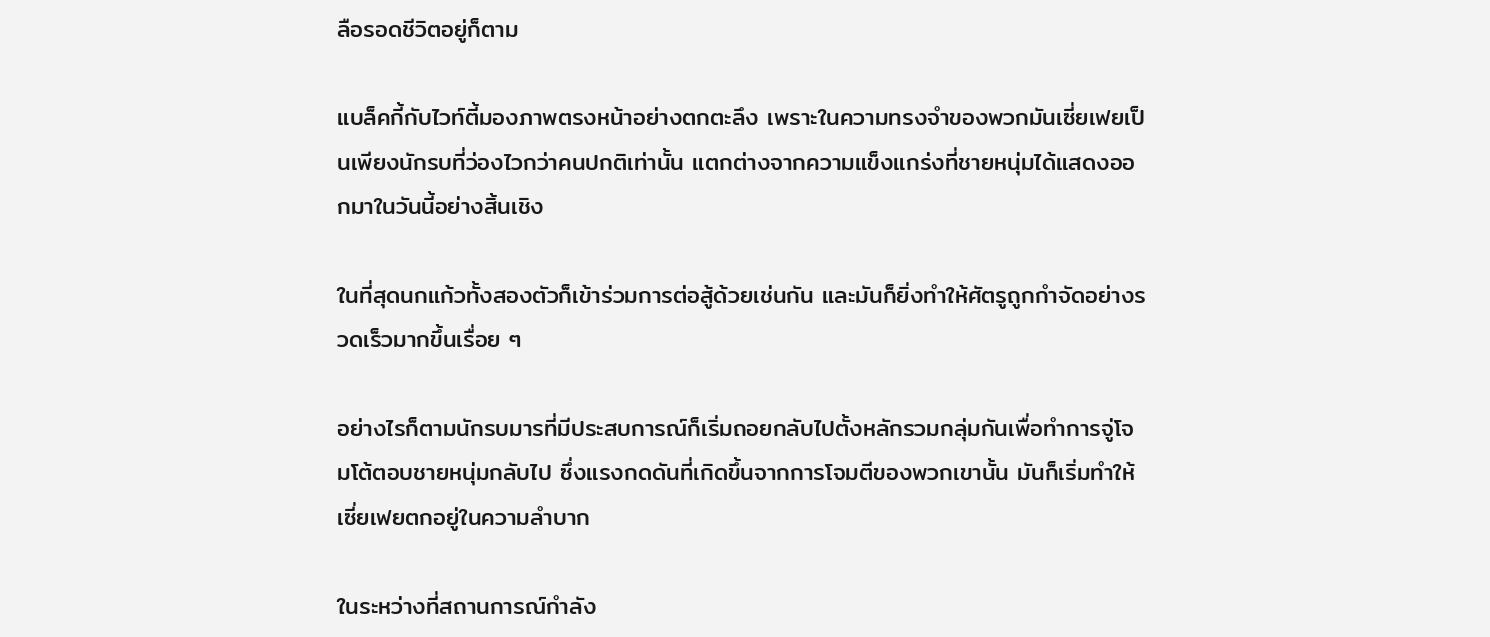ลือรอดชีวิตอยู่ก็ตาม

แบล็คกี้กับไวท์ตี้มองภาพตรงหน้าอย่างตกตะลึง เพราะในความทรงจำของพวกมันเซี่ยเฟยเป็นเพียงนักรบที่ว่องไวกว่าคนปกติเท่านั้น แตกต่างจากความแข็งแกร่งที่ชายหนุ่มได้แสดงออกมาในวันนี้อย่างสิ้นเชิง

ในที่สุดนกแก้วทั้งสองตัวก็เข้าร่วมการต่อสู้ด้วยเช่นกัน และมันก็ยิ่งทำให้ศัตรูถูกกำจัดอย่างรวดเร็วมากขึ้นเรื่อย ๆ

อย่างไรก็ตามนักรบมารที่มีประสบการณ์ก็เริ่มถอยกลับไปตั้งหลักรวมกลุ่มกันเพื่อทำการจู่โจมโต้ตอบชายหนุ่มกลับไป ซึ่งแรงกดดันที่เกิดขึ้นจากการโจมตีของพวกเขานั้น มันก็เริ่มทำให้เซี่ยเฟยตกอยู่ในความลำบาก

ในระหว่างที่สถานการณ์กำลัง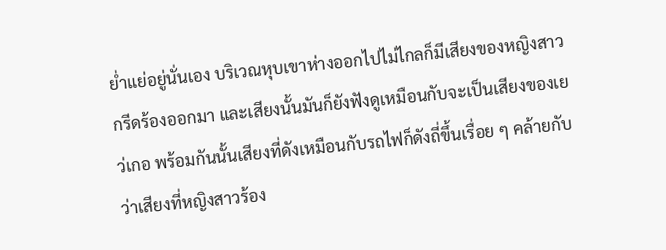ย่ำแย่อยู่นั่นเอง บริเวณหุบเขาห่างออกไปไม่ไกลก็มีเสียงของหญิงสาวกรีดร้องออกมา และเสียงนั้นมันก็ยังฟังดูเหมือนกับจะเป็นเสียงของเยว่เกอ พร้อมกันนั้นเสียงที่ดังเหมือนกับรถไฟก็ดังถี่ขึ้นเรื่อย ๆ คล้ายกับว่าเสียงที่หญิงสาวร้อง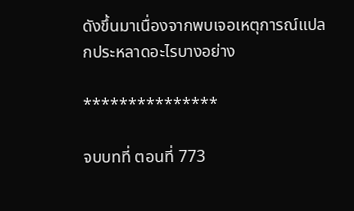ดังขึ้นมาเนื่องจากพบเจอเหตุการณ์แปลกประหลาดอะไรบางอย่าง

***************

จบบทที่ ตอนที่ 773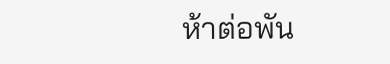ห้าต่อพัน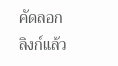คัดลอกลิงก์แล้ว